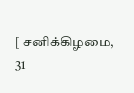[ சனிக்கிழமை,
31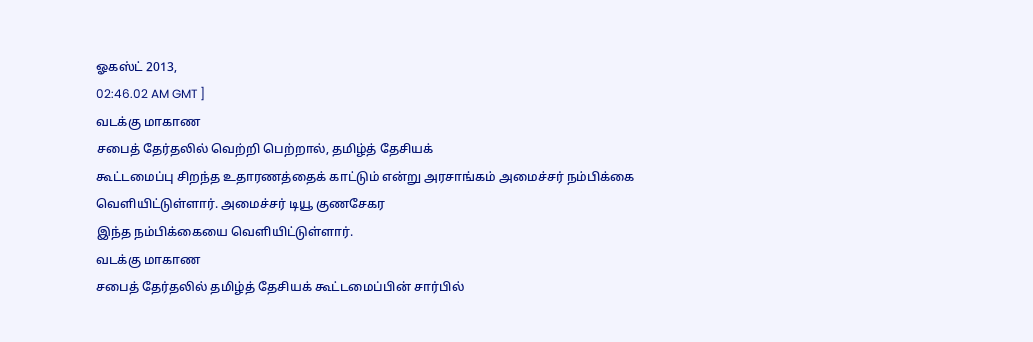ஓகஸ்ட் 2013,
02:46.02 AM GMT ]
வடக்கு மாகாண
சபைத் தேர்தலில் வெற்றி பெற்றால், தமிழ்த் தேசியக்
கூட்டமைப்பு சிறந்த உதாரணத்தைக் காட்டும் என்று அரசாங்கம் அமைச்சர் நம்பிக்கை
வெளியிட்டுள்ளார். அமைச்சர் டியூ குணசேகர
இந்த நம்பிக்கையை வெளியிட்டுள்ளார்.
வடக்கு மாகாண
சபைத் தேர்தலில் தமிழ்த் தேசியக் கூட்டமைப்பின் சார்பில்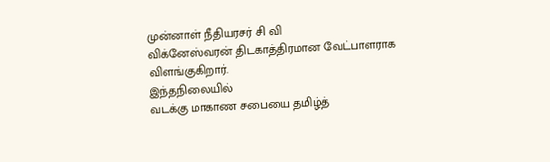முன்னாள் நீதியரசர் சி வி
விக்னேஸ்வரன் திடகாத்திரமான வேட்பாளராக விளங்குகிறார்.
இந்தநிலையில்
வடக்கு மாகாண சபையை தமிழ்த்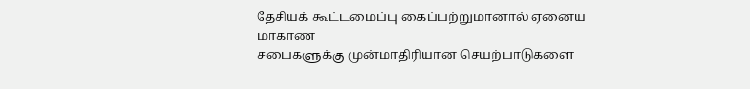தேசியக் கூட்டமைப்பு கைப்பற்றுமானால் ஏனைய மாகாண
சபைகளுக்கு முன்மாதிரியான செயற்பாடுகளை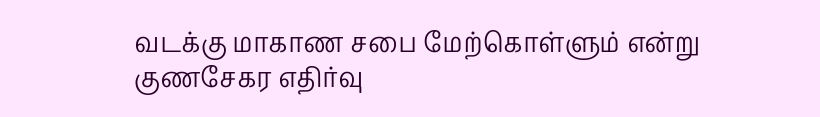வடக்கு மாகாண சபை மேற்கொள்ளும் என்று
குணசேகர எதிர்வு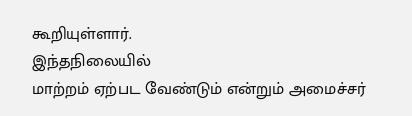கூறியுள்ளார்.
இந்தநிலையில்
மாற்றம் ஏற்பட வேண்டும் என்றும் அமைச்சர்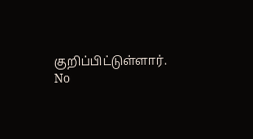குறிப்பிட்டுள்ளார்.
No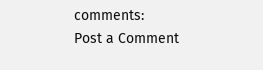comments:
Post a Comment